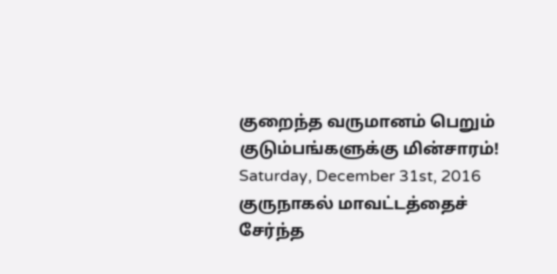குறைந்த வருமானம் பெறும் குடும்பங்களுக்கு மின்சாரம்!
Saturday, December 31st, 2016
குருநாகல் மாவட்டத்தைச் சேர்ந்த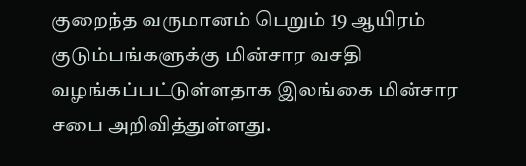குறைந்த வருமானம் பெறும் 19 ஆயிரம் குடும்பங்களுக்கு மின்சார வசதி வழங்கப்பட்டுள்ளதாக இலங்கை மின்சார சபை அறிவித்துள்ளது.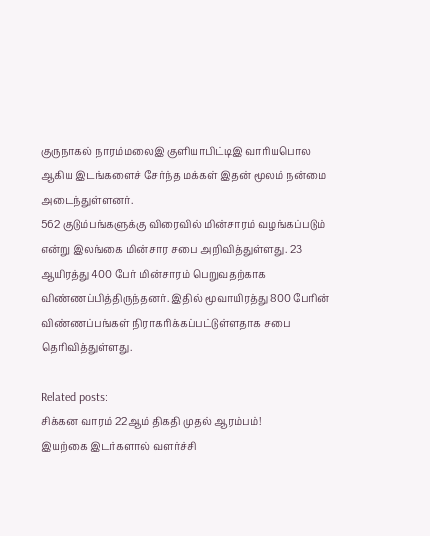குருநாகல் நாரம்மலைஇ குளியாபிட்டிஇ வாரியபொல ஆகிய இடங்களைச் சேர்ந்த மக்கள் இதன் மூலம் நன்மை அடைந்துள்ளனர்.
562 குடும்பங்களுக்கு விரைவில் மின்சாரம் வழங்கப்படும் என்று இலங்கை மின்சார சபை அறிவித்துள்ளது. 23 ஆயிரத்து 400 பேர் மின்சாரம் பெறுவதற்காக விண்ணப்பித்திருந்தனர். இதில் மூவாயிரத்து 800 பேரின் விண்ணப்பங்கள் நிராகரிக்கப்பட்டுள்ளதாக சபை தெரிவித்துள்ளது.

Related posts:
சிக்கன வாரம் 22ஆம் திகதி முதல் ஆரம்பம்!
இயற்கை இடர்களால் வளர்ச்சி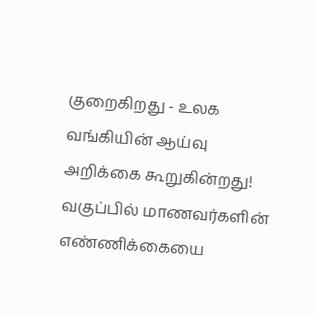குறைகிறது - உலக வங்கியின் ஆய்வு அறிக்கை கூறுகின்றது!
வகுப்பில் மாணவர்களின் எண்ணிக்கையை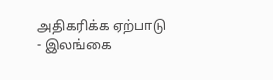அதிகரிக்க ஏற்பாடு - இலங்கை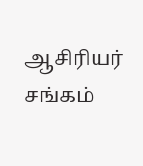ஆசிரியர் சங்கம்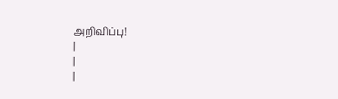அறிவிப்பு!
|
|
|